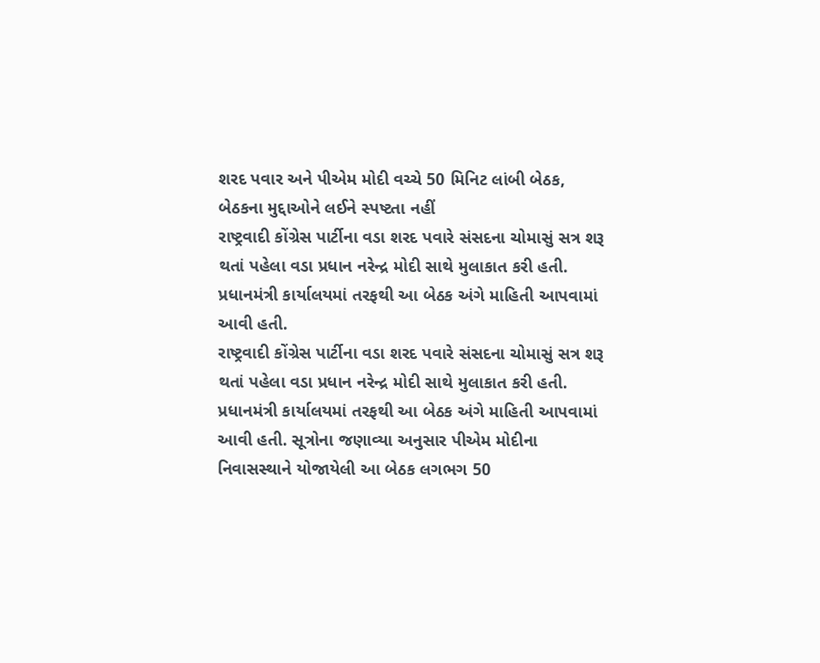શરદ પવાર અને પીએમ મોદી વચ્ચે 50 મિનિટ લાંબી બેઠક, બેઠકના મુદ્દાઓને લઈને સ્પષ્ટતા નહીં
રાષ્ટ્રવાદી કોંગ્રેસ પાર્ટીના વડા શરદ પવારે સંસદના ચોમાસું સત્ર શરૂ થતાં પહેલા વડા પ્રધાન નરેન્દ્ર મોદી સાથે મુલાકાત કરી હતી. પ્રધાનમંત્રી કાર્યાલયમાં તરફથી આ બેઠક અંગે માહિતી આપવામાં આવી હતી.
રાષ્ટ્રવાદી કોંગ્રેસ પાર્ટીના વડા શરદ પવારે સંસદના ચોમાસું સત્ર શરૂ થતાં પહેલા વડા પ્રધાન નરેન્દ્ર મોદી સાથે મુલાકાત કરી હતી. પ્રધાનમંત્રી કાર્યાલયમાં તરફથી આ બેઠક અંગે માહિતી આપવામાં આવી હતી. સૂત્રોના જણાવ્યા અનુસાર પીએમ મોદીના નિવાસસ્થાને યોજાયેલી આ બેઠક લગભગ 50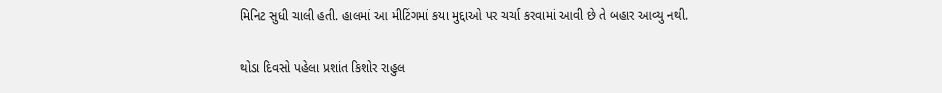મિનિટ સુધી ચાલી હતી. હાલમાં આ મીટિંગમાં કયા મુદ્દાઓ પર ચર્ચા કરવામાં આવી છે તે બહાર આવ્યુ નથી.

થોડા દિવસો પહેલા પ્રશાંત કિશોર રાહુલ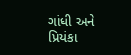ગાંધી અને પ્રિયંકા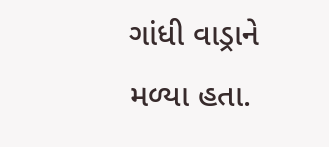ગાંધી વાડ્રાને મળ્યા હતા.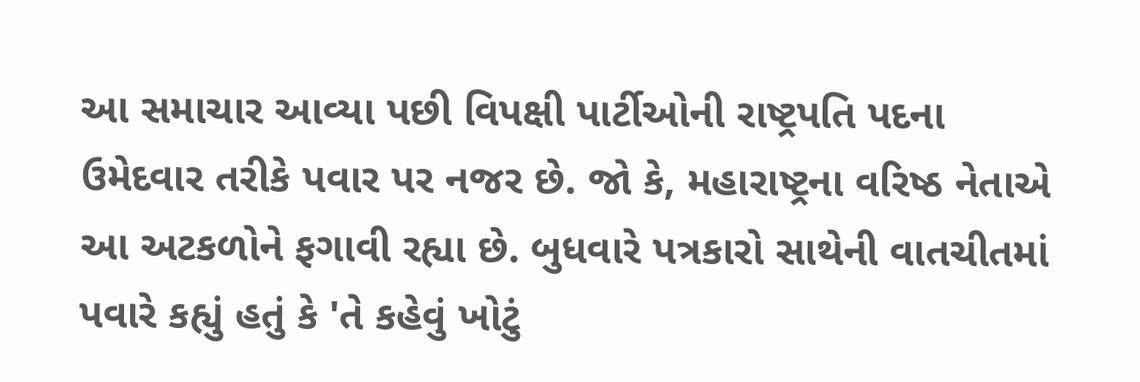આ સમાચાર આવ્યા પછી વિપક્ષી પાર્ટીઓની રાષ્ટ્રપતિ પદના ઉમેદવાર તરીકે પવાર પર નજર છે. જો કે, મહારાષ્ટ્રના વરિષ્ઠ નેતાએ આ અટકળોને ફગાવી રહ્યા છે. બુધવારે પત્રકારો સાથેની વાતચીતમાં પવારે કહ્યું હતું કે 'તે કહેવું ખોટું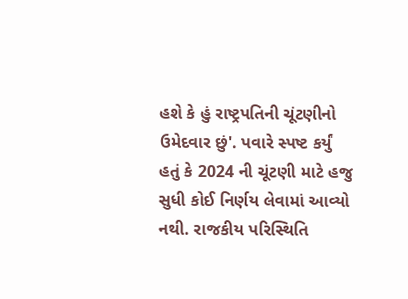હશે કે હું રાષ્ટ્રપતિની ચૂંટણીનો ઉમેદવાર છું'. પવારે સ્પષ્ટ કર્યું હતું કે 2024 ની ચૂંટણી માટે હજુ સુધી કોઈ નિર્ણય લેવામાં આવ્યો નથી. રાજકીય પરિસ્થિતિ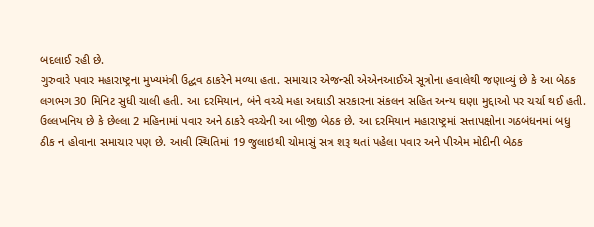બદલાઈ રહી છે.
ગુરુવારે પવાર મહારાષ્ટ્રના મુખ્યમંત્રી ઉદ્ધવ ઠાકરેને મળ્યા હતા. સમાચાર એજન્સી એએનઆઈએ સૂત્રોના હવાલેથી જણાવ્યું છે કે આ બેઠક લગભગ 30 મિનિટ સુધી ચાલી હતી. આ દરમિયાન, બંને વચ્ચે મહા અઘાડી સરકારના સંકલન સહિત અન્ય ઘણા મુદ્દાઓ પર ચર્ચા થઈ હતી. ઉલ્લખનિય છે કે છેલ્લા 2 મહિનામાં પવાર અને ઠાકરે વચ્ચેની આ બીજી બેઠક છે. આ દરમિયાન મહારાષ્ટ્રમાં સત્તાપક્ષોના ગઠબંધનમાં બધુ ઠીક ન હોવાના સમાચાર પણ છે. આવી સ્થિતિમાં 19 જુલાઇથી ચોમાસું સત્ર શરૂ થતાં પહેલા પવાર અને પીએમ મોદીની બેઠક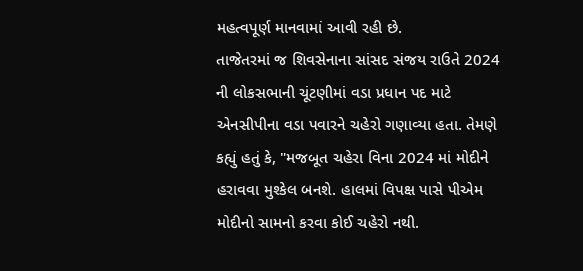મહત્વપૂર્ણ માનવામાં આવી રહી છે.
તાજેતરમાં જ શિવસેનાના સાંસદ સંજય રાઉતે 2024 ની લોકસભાની ચૂંટણીમાં વડા પ્રધાન પદ માટે એનસીપીના વડા પવારને ચહેરો ગણાવ્યા હતા. તેમણે કહ્યું હતું કે, "મજબૂત ચહેરા વિના 2024 માં મોદીને હરાવવા મુશ્કેલ બનશે. હાલમાં વિપક્ષ પાસે પીએમ મોદીનો સામનો કરવા કોઈ ચહેરો નથી.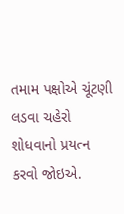તમામ પક્ષોએ ચૂંટણી લડવા ચહેરો શોધવાનો પ્રયત્ન કરવો જોઇએ.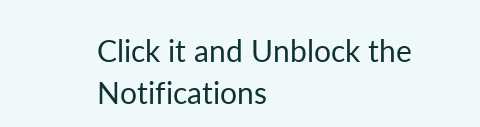Click it and Unblock the Notifications